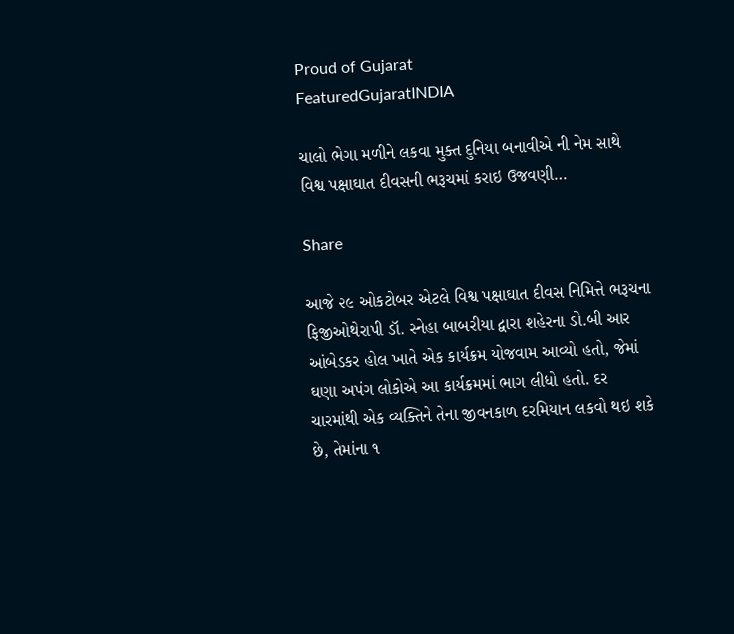Proud of Gujarat
FeaturedGujaratINDIA

ચાલો ભેગા મળીને લકવા મુક્ત દુનિયા બનાવીએ ની નેમ સાથે વિશ્વ પક્ષાઘાત દીવસની ભરૂચમાં કરાઇ ઉજવણી…

Share

આજે ૨૯ ઓકટોબર એટલે વિશ્વ પક્ષાઘાત દીવસ નિમિત્તે ભરૂચના ફિજીઓથેરાપી ડૉ. સ્નેહા બાબરીયા દ્વારા શહેરના ડો.બી આર આંબેડકર હોલ ખાતે એક કાર્યક્રમ યોજવામ આવ્યો હતો, જેમાં ઘણા અપંગ લોકોએ આ કાર્યક્રમમાં ભાગ લીધો હતો. દર ચારમાંથી એક વ્યક્તિને તેના જીવનકાળ દરમિયાન લકવો થઇ શકે છે, તેમાંના ૧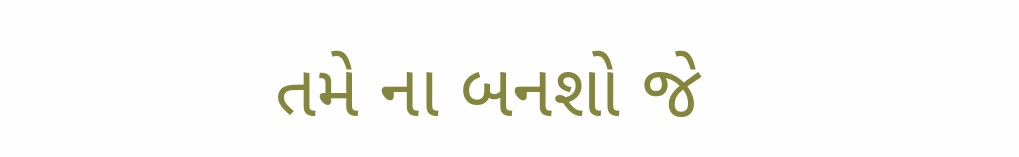તમે ના બનશો જે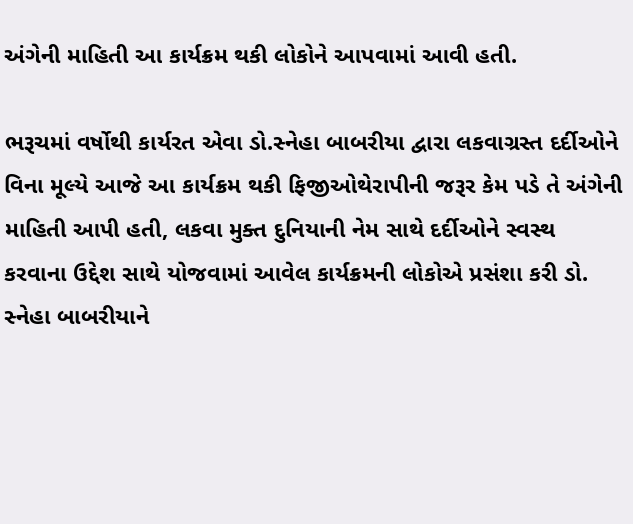અંગેની માહિતી આ કાર્યક્રમ થકી લોકોને આપવામાં આવી હતી.

ભરૂચમાં વર્ષોથી કાર્યરત એવા ડો.સ્નેહા બાબરીયા દ્વારા લકવાગ્રસ્ત દર્દીઓને વિના મૂલ્યે આજે આ કાર્યક્રમ થકી ફિજીઓથેરાપીની જરૂર કેમ પડે તે અંગેની માહિતી આપી હતી, લકવા મુક્ત દુનિયાની નેમ સાથે દર્દીઓને સ્વસ્થ કરવાના ઉદ્દેશ સાથે યોજવામાં આવેલ કાર્યક્રમની લોકોએ પ્રસંશા કરી ડો. સ્નેહા બાબરીયાને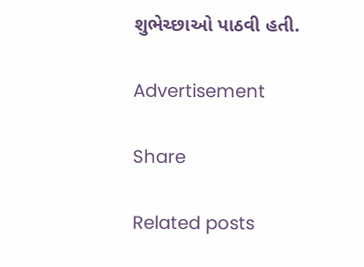શુભેચ્છાઓ પાઠવી હતી.

Advertisement

Share

Related posts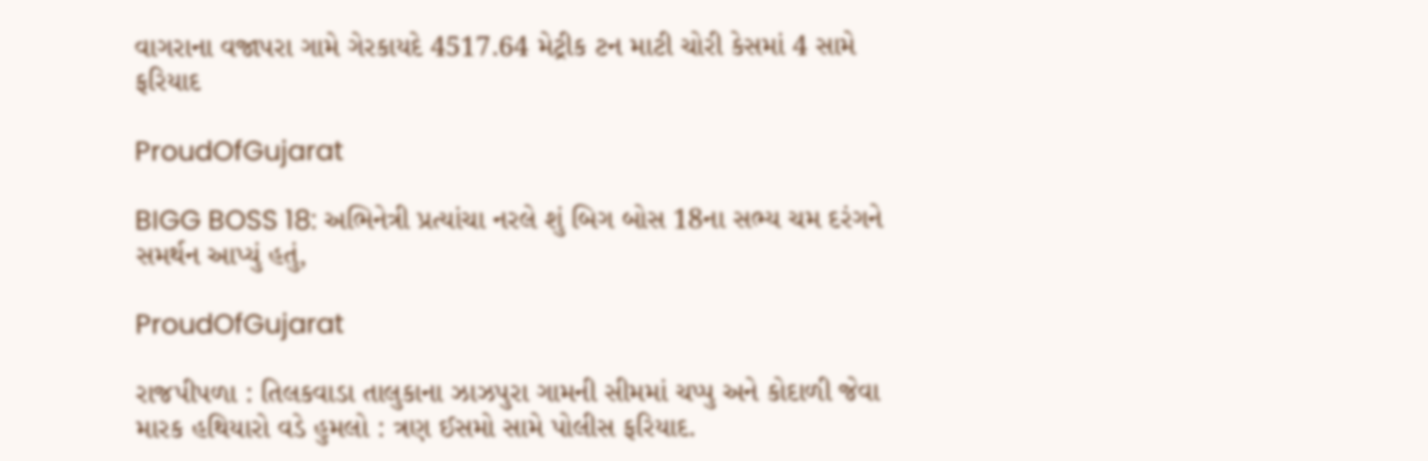વાગરાના વજાપરા ગામે ગેરકાયદે 4517.64 મેટ્રીક ટન માટી ચોરી કેસમાં 4 સામે ફરિયાદ

ProudOfGujarat

BIGG BOSS 18: અભિનેત્રી પ્રત્યાંચા નરલે શું બિગ બોસ 18ના સભ્ય ચમ દરંગને સમર્થન આપ્યું હતું,

ProudOfGujarat

રાજપીપળા : તિલકવાડા તાલુકાના ઝાઝપુરા ગામની સીમમાં ચપ્પુ અને કોદાળી જેવા મારક હથિયારો વડે હુમલો : ત્રણ ઈસમો સામે પોલીસ ફરિયાદ.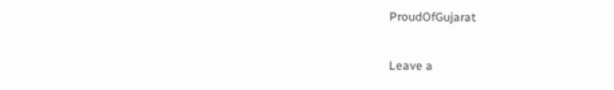ProudOfGujarat

Leave a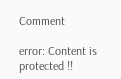Comment

error: Content is protected !!